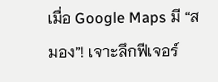เมื่อ Google Maps มี “สมอง”! เจาะลึกฟีเจอร์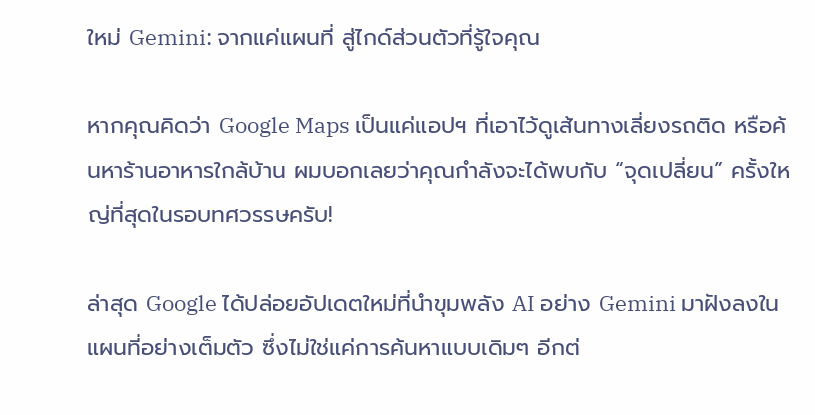ใหม่ Gemini: จากแค่แผนที่ สู่ไกด์ส่วนตัวที่รู้ใจคุณ

หากคุณคิดว่า Google Maps เป็นแค่แอปฯ ที่เอาไว้ดูเส้นทางเลี่ยงรถติด หรือค้นหาร้านอาหารใกล้บ้าน ผมบอกเลยว่าคุณกำลังจะได้พบกับ “จุดเปลี่ยน” ครั้งใหญ่ที่สุดในรอบทศวรรษครับ!

ล่าสุด Google ได้ปล่อยอัปเดตใหม่ที่นำขุมพลัง AI อย่าง Gemini มาฝังลงในแผนที่อย่างเต็มตัว ซึ่งไม่ใช่แค่การค้นหาแบบเดิมๆ อีกต่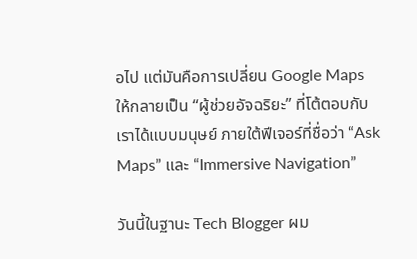อไป แต่มันคือการเปลี่ยน Google Maps ให้กลายเป็น “ผู้ช่วยอัจฉริยะ” ที่โต้ตอบกับเราได้แบบมนุษย์ ภายใต้ฟีเจอร์ที่ชื่อว่า “Ask Maps” และ “Immersive Navigation”

วันนี้ในฐานะ Tech Blogger ผม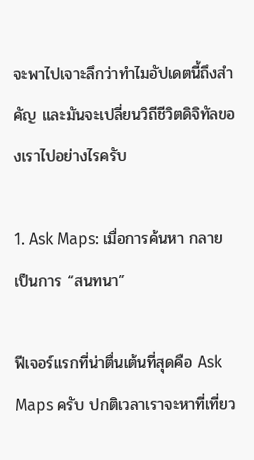จะพาไปเจาะลึกว่าทำไมอัปเดตนี้ถึงสำคัญ และมันจะเปลี่ยนวิถีชีวิตดิจิทัลของเราไปอย่างไรครับ

1. Ask Maps: เมื่อการค้นหา กลายเป็นการ “สนทนา”

ฟีเจอร์แรกที่น่าตื่นเต้นที่สุดคือ Ask Maps ครับ ปกติเวลาเราจะหาที่เที่ยว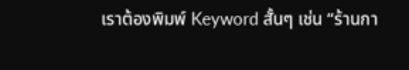เราต้องพิมพ์ Keyword สั้นๆ เช่น “ร้านกา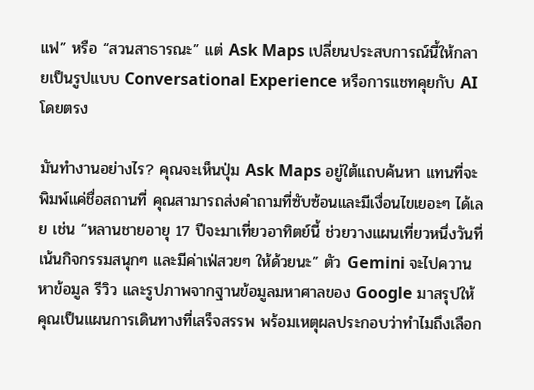แฟ” หรือ “สวนสาธารณะ” แต่ Ask Maps เปลี่ยนประสบการณ์นี้ให้กลายเป็นรูปแบบ Conversational Experience หรือการแชทคุยกับ AI โดยตรง

มันทำงานอย่างไร? คุณจะเห็นปุ่ม Ask Maps อยู่ใต้แถบค้นหา แทนที่จะพิมพ์แค่ชื่อสถานที่ คุณสามารถส่งคำถามที่ซับซ้อนและมีเงื่อนไขเยอะๆ ได้เลย เช่น “หลานชายอายุ 17 ปีจะมาเที่ยวอาทิตย์นี้ ช่วยวางแผนเที่ยวหนึ่งวันที่เน้นกิจกรรมสนุกๆ และมีค่าเฟ่สวยๆ ให้ด้วยนะ” ตัว Gemini จะไปควานหาข้อมูล รีวิว และรูปภาพจากฐานข้อมูลมหาศาลของ Google มาสรุปให้คุณเป็นแผนการเดินทางที่เสร็จสรรพ พร้อมเหตุผลประกอบว่าทำไมถึงเลือก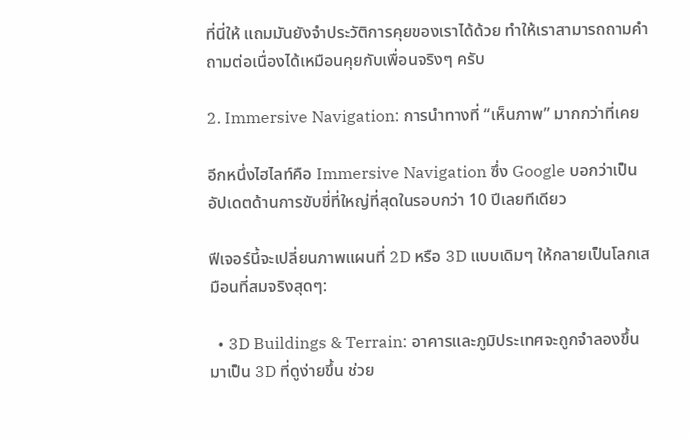ที่นี่ให้ แถมมันยังจำประวัติการคุยของเราได้ด้วย ทำให้เราสามารถถามคำถามต่อเนื่องได้เหมือนคุยกับเพื่อนจริงๆ ครับ

2. Immersive Navigation: การนำทางที่ “เห็นภาพ” มากกว่าที่เคย

อีกหนึ่งไฮไลท์คือ Immersive Navigation ซึ่ง Google บอกว่าเป็นอัปเดตด้านการขับขี่ที่ใหญ่ที่สุดในรอบกว่า 10 ปีเลยทีเดียว

ฟีเจอร์นี้จะเปลี่ยนภาพแผนที่ 2D หรือ 3D แบบเดิมๆ ให้กลายเป็นโลกเสมือนที่สมจริงสุดๆ:

  • 3D Buildings & Terrain: อาคารและภูมิประเทศจะถูกจำลองขึ้นมาเป็น 3D ที่ดูง่ายขึ้น ช่วย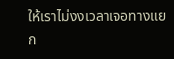ให้เราไม่งงเวลาเจอทางแยก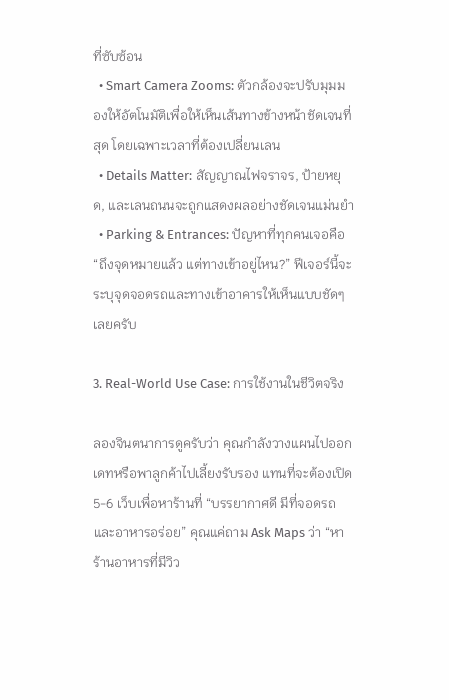ที่ซับซ้อน
  • Smart Camera Zooms: ตัวกล้องจะปรับมุมมองให้อัตโนมัติเพื่อให้เห็นเส้นทางข้างหน้าชัดเจนที่สุด โดยเฉพาะเวลาที่ต้องเปลี่ยนเลน
  • Details Matter: สัญญาณไฟจราจร, ป้ายหยุด, และเลนถนนจะถูกแสดงผลอย่างชัดเจนแม่นยำ
  • Parking & Entrances: ปัญหาที่ทุกคนเจอคือ “ถึงจุดหมายแล้ว แต่ทางเข้าอยู่ไหน?” ฟีเจอร์นี้จะระบุจุดจอดรถและทางเข้าอาคารให้เห็นแบบชัดๆ เลยครับ

3. Real-World Use Case: การใช้งานในชีวิตจริง

ลองจินตนาการดูครับว่า คุณกำลังวางแผนไปออกเดทหรือพาลูกค้าไปเลี้ยงรับรอง แทนที่จะต้องเปิด 5-6 เว็บเพื่อหาร้านที่ “บรรยากาศดี มีที่จอดรถ และอาหารอร่อย” คุณแค่ถาม Ask Maps ว่า “หาร้านอาหารที่มีวิว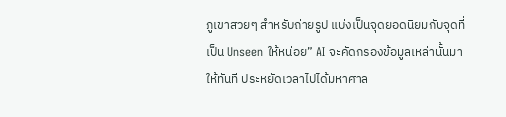ภูเขาสวยๆ สำหรับถ่ายรูป แบ่งเป็นจุดยอดนิยมกับจุดที่เป็น Unseen ให้หน่อย” AI จะคัดกรองข้อมูลเหล่านั้นมาให้ทันที ประหยัดเวลาไปได้มหาศาล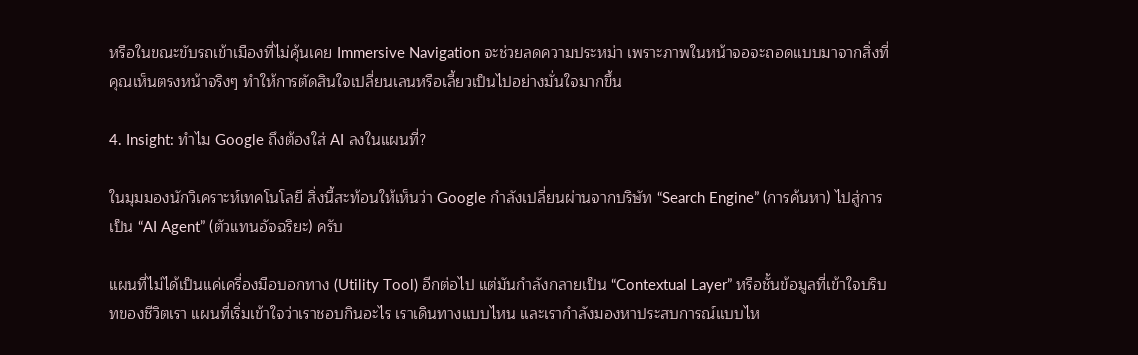หรือในขณะขับรถเข้าเมืองที่ไม่คุ้นเคย Immersive Navigation จะช่วยลดความประหม่า เพราะภาพในหน้าจอจะถอดแบบมาจากสิ่งที่คุณเห็นตรงหน้าจริงๆ ทำให้การตัดสินใจเปลี่ยนเลนหรือเลี้ยวเป็นไปอย่างมั่นใจมากขึ้น

4. Insight: ทำไม Google ถึงต้องใส่ AI ลงในแผนที่?

ในมุมมองนักวิเคราะห์เทคโนโลยี สิ่งนี้สะท้อนให้เห็นว่า Google กำลังเปลี่ยนผ่านจากบริษัท “Search Engine” (การค้นหา) ไปสู่การเป็น “AI Agent” (ตัวแทนอัจฉริยะ) ครับ

แผนที่ไม่ได้เป็นแค่เครื่องมือบอกทาง (Utility Tool) อีกต่อไป แต่มันกำลังกลายเป็น “Contextual Layer” หรือชั้นข้อมูลที่เข้าใจบริบทของชีวิตเรา แผนที่เริ่มเข้าใจว่าเราชอบกินอะไร เราเดินทางแบบไหน และเรากำลังมองหาประสบการณ์แบบไห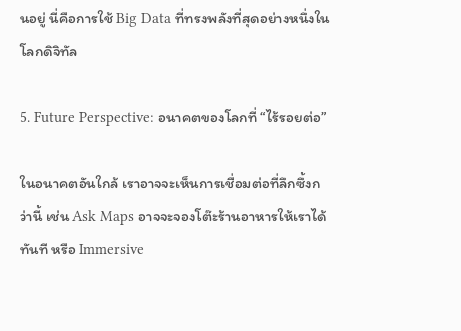นอยู่ นี่คือการใช้ Big Data ที่ทรงพลังที่สุดอย่างหนึ่งในโลกดิจิทัล

5. Future Perspective: อนาคตของโลกที่ “ไร้รอยต่อ”

ในอนาคตอันใกล้ เราอาจจะเห็นการเชื่อมต่อที่ลึกซึ้งกว่านี้ เช่น Ask Maps อาจจะจองโต๊ะร้านอาหารให้เราได้ทันที หรือ Immersive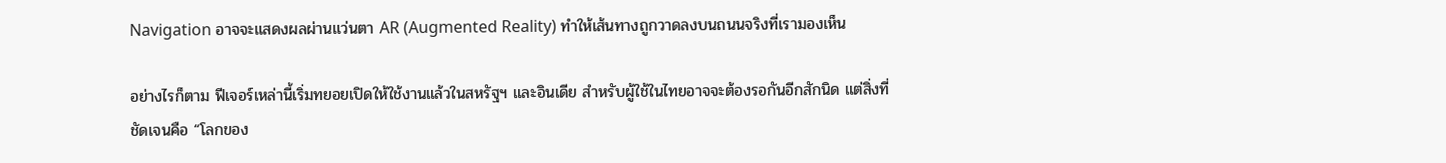Navigation อาจจะแสดงผลผ่านแว่นตา AR (Augmented Reality) ทำให้เส้นทางถูกวาดลงบนถนนจริงที่เรามองเห็น

อย่างไรก็ตาม ฟีเจอร์เหล่านี้เริ่มทยอยเปิดให้ใช้งานแล้วในสหรัฐฯ และอินเดีย สำหรับผู้ใช้ในไทยอาจจะต้องรอกันอีกสักนิด แต่สิ่งที่ชัดเจนคือ “โลกของ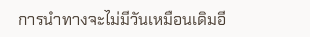การนำทางจะไม่มีวันเหมือนเดิมอี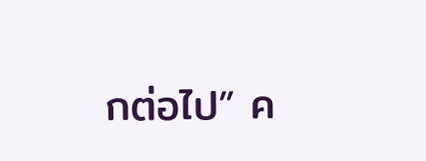กต่อไป” ค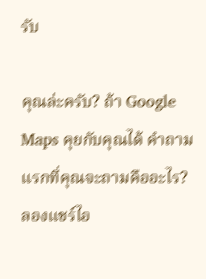รับ

คุณล่ะครับ? ถ้า Google Maps คุยกับคุณได้ คำถามแรกที่คุณจะถามคืออะไร? ลองแชร์ไอ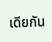เดียกัน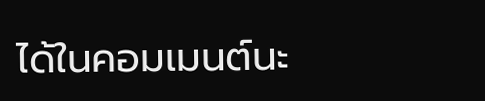ได้ในคอมเมนต์นะ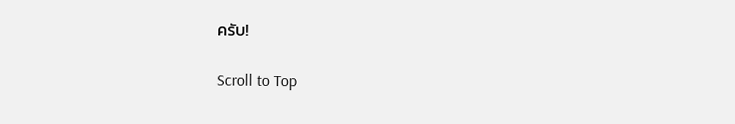ครับ!

Scroll to Top